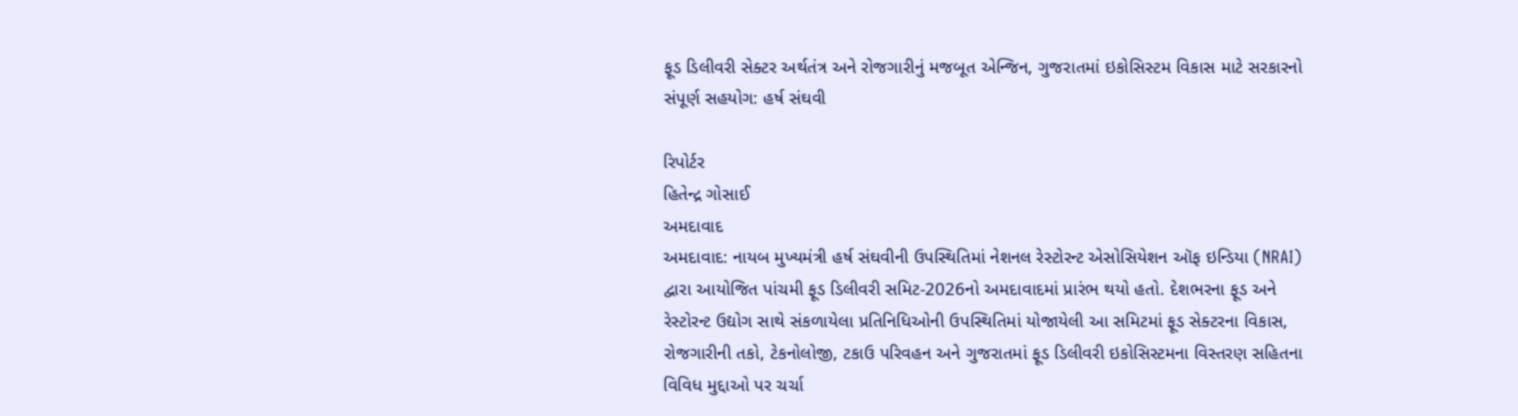ફૂડ ડિલીવરી સેક્ટર અર્થતંત્ર અને રોજગારીનું મજબૂત એન્જિન, ગુજરાતમાં ઇકોસિસ્ટમ વિકાસ માટે સરકારનો સંપૂર્ણ સહયોગ: હર્ષ સંઘવી

રિપોર્ટર
હિતેન્દ્ર ગોસાઈ
અમદાવાદ
અમદાવાદ: નાયબ મુખ્યમંત્રી હર્ષ સંઘવીની ઉપસ્થિતિમાં નેશનલ રેસ્ટોરન્ટ એસોસિયેશન ઑફ ઇન્ડિયા (NRAI) દ્વારા આયોજિત પાંચમી ફૂડ ડિલીવરી સમિટ-2026નો અમદાવાદમાં પ્રારંભ થયો હતો. દેશભરના ફૂડ અને રેસ્ટોરન્ટ ઉદ્યોગ સાથે સંકળાયેલા પ્રતિનિધિઓની ઉપસ્થિતિમાં યોજાયેલી આ સમિટમાં ફૂડ સેક્ટરના વિકાસ, રોજગારીની તકો, ટેકનોલોજી, ટકાઉ પરિવહન અને ગુજરાતમાં ફૂડ ડિલીવરી ઇકોસિસ્ટમના વિસ્તરણ સહિતના વિવિધ મુદ્દાઓ પર ચર્ચા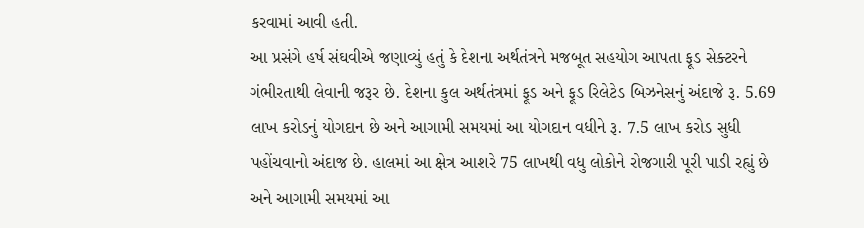કરવામાં આવી હતી.
આ પ્રસંગે હર્ષ સંઘવીએ જણાવ્યું હતું કે દેશના અર્થતંત્રને મજબૂત સહયોગ આપતા ફૂડ સેક્ટરને ગંભીરતાથી લેવાની જરૂર છે. દેશના કુલ અર્થતંત્રમાં ફૂડ અને ફૂડ રિલેટેડ બિઝનેસનું અંદાજે રૂ. 5.69 લાખ કરોડનું યોગદાન છે અને આગામી સમયમાં આ યોગદાન વધીને રૂ. 7.5 લાખ કરોડ સુધી પહોંચવાનો અંદાજ છે. હાલમાં આ ક્ષેત્ર આશરે 75 લાખથી વધુ લોકોને રોજગારી પૂરી પાડી રહ્યું છે અને આગામી સમયમાં આ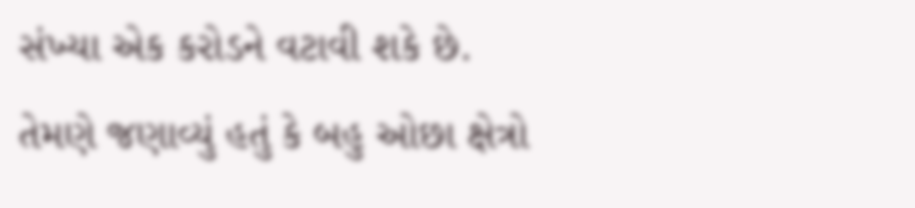સંખ્યા એક કરોડને વટાવી શકે છે.
તેમણે જણાવ્યું હતું કે બહુ ઓછા ક્ષેત્રો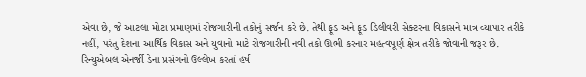એવા છે, જે આટલા મોટા પ્રમાણમાં રોજગારીની તકોનું સર્જન કરે છે. તેથી ફૂડ અને ફૂડ ડિલીવરી સેક્ટરના વિકાસને માત્ર વ્યાપાર તરીકે નહીં, પરંતુ દેશના આર્થિક વિકાસ અને યુવાનો માટે રોજગારીની નવી તકો ઊભી કરનાર મહત્વપૂર્ણ ક્ષેત્ર તરીકે જોવાની જરૂર છે.
રિન્યુએબલ એનર્જી ડેના પ્રસંગનો ઉલ્લેખ કરતાં હર્ષ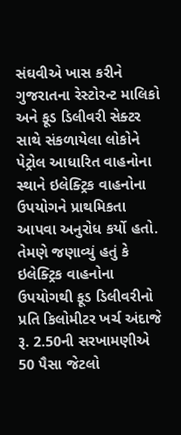સંઘવીએ ખાસ કરીને ગુજરાતના રેસ્ટોરન્ટ માલિકો અને ફૂડ ડિલીવરી સેક્ટર સાથે સંકળાયેલા લોકોને પેટ્રોલ આધારિત વાહનોના સ્થાને ઇલેક્ટ્રિક વાહનોના ઉપયોગને પ્રાથમિકતા આપવા અનુરોધ કર્યો હતો. તેમણે જણાવ્યું હતું કે ઇલેક્ટ્રિક વાહનોના ઉપયોગથી ફૂડ ડિલીવરીનો પ્રતિ કિલોમીટર ખર્ચ અંદાજે રૂ. 2.50ની સરખામણીએ 50 પૈસા જેટલો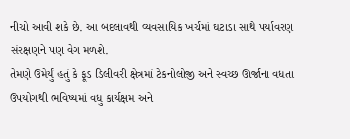નીચો આવી શકે છે. આ બદલાવથી વ્યવસાયિક ખર્ચમાં ઘટાડા સાથે પર્યાવરણ સંરક્ષણને પણ વેગ મળશે.
તેમણે ઉમેર્યું હતું કે ફૂડ ડિલીવરી ક્ષેત્રમાં ટેકનોલોજી અને સ્વચ્છ ઊર્જાના વધતા ઉપયોગથી ભવિષ્યમાં વધુ કાર્યક્ષમ અને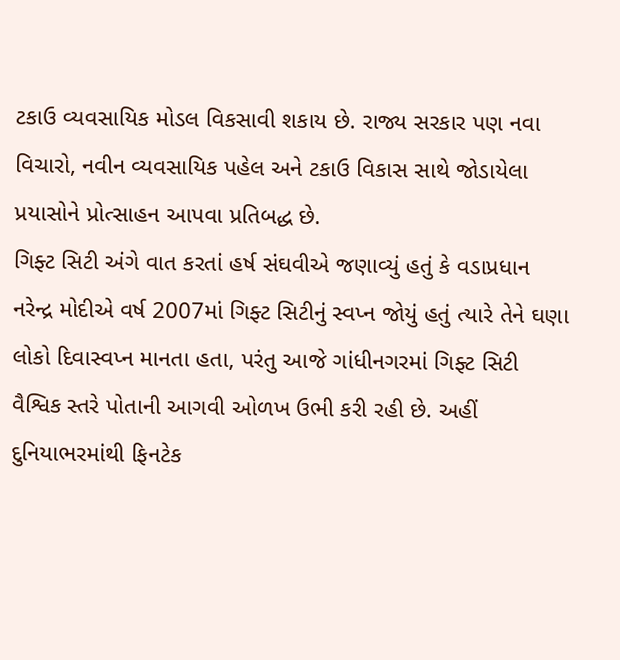ટકાઉ વ્યવસાયિક મોડલ વિકસાવી શકાય છે. રાજ્ય સરકાર પણ નવા વિચારો, નવીન વ્યવસાયિક પહેલ અને ટકાઉ વિકાસ સાથે જોડાયેલા પ્રયાસોને પ્રોત્સાહન આપવા પ્રતિબદ્ધ છે.
ગિફ્ટ સિટી અંગે વાત કરતાં હર્ષ સંઘવીએ જણાવ્યું હતું કે વડાપ્રધાન નરેન્દ્ર મોદીએ વર્ષ 2007માં ગિફ્ટ સિટીનું સ્વપ્ન જોયું હતું ત્યારે તેને ઘણા લોકો દિવાસ્વપ્ન માનતા હતા, પરંતુ આજે ગાંધીનગરમાં ગિફ્ટ સિટી વૈશ્વિક સ્તરે પોતાની આગવી ઓળખ ઉભી કરી રહી છે. અહીં દુનિયાભરમાંથી ફિનટેક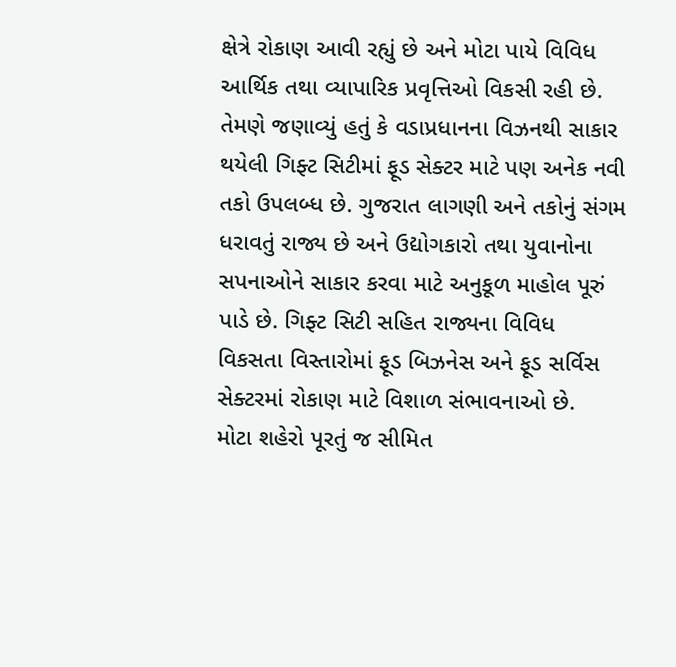ક્ષેત્રે રોકાણ આવી રહ્યું છે અને મોટા પાયે વિવિધ આર્થિક તથા વ્યાપારિક પ્રવૃત્તિઓ વિકસી રહી છે.
તેમણે જણાવ્યું હતું કે વડાપ્રધાનના વિઝનથી સાકાર થયેલી ગિફ્ટ સિટીમાં ફૂડ સેક્ટર માટે પણ અનેક નવી તકો ઉપલબ્ધ છે. ગુજરાત લાગણી અને તકોનું સંગમ ધરાવતું રાજ્ય છે અને ઉદ્યોગકારો તથા યુવાનોના સપનાઓને સાકાર કરવા માટે અનુકૂળ માહોલ પૂરું પાડે છે. ગિફ્ટ સિટી સહિત રાજ્યના વિવિધ વિકસતા વિસ્તારોમાં ફૂડ બિઝનેસ અને ફૂડ સર્વિસ સેક્ટરમાં રોકાણ માટે વિશાળ સંભાવનાઓ છે.
મોટા શહેરો પૂરતું જ સીમિત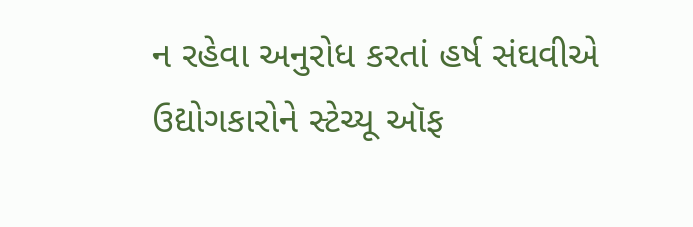ન રહેવા અનુરોધ કરતાં હર્ષ સંઘવીએ ઉદ્યોગકારોને સ્ટેચ્યૂ ઑફ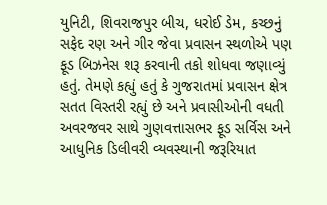યુનિટી, શિવરાજપુર બીચ, ધરોઈ ડેમ, કચ્છનું સફેદ રણ અને ગીર જેવા પ્રવાસન સ્થળોએ પણ ફૂડ બિઝનેસ શરૂ કરવાની તકો શોધવા જણાવ્યું હતું. તેમણે કહ્યું હતું કે ગુજરાતમાં પ્રવાસન ક્ષેત્ર સતત વિસ્તરી રહ્યું છે અને પ્રવાસીઓની વધતી અવરજવર સાથે ગુણવત્તાસભર ફૂડ સર્વિસ અને આધુનિક ડિલીવરી વ્યવસ્થાની જરૂરિયાત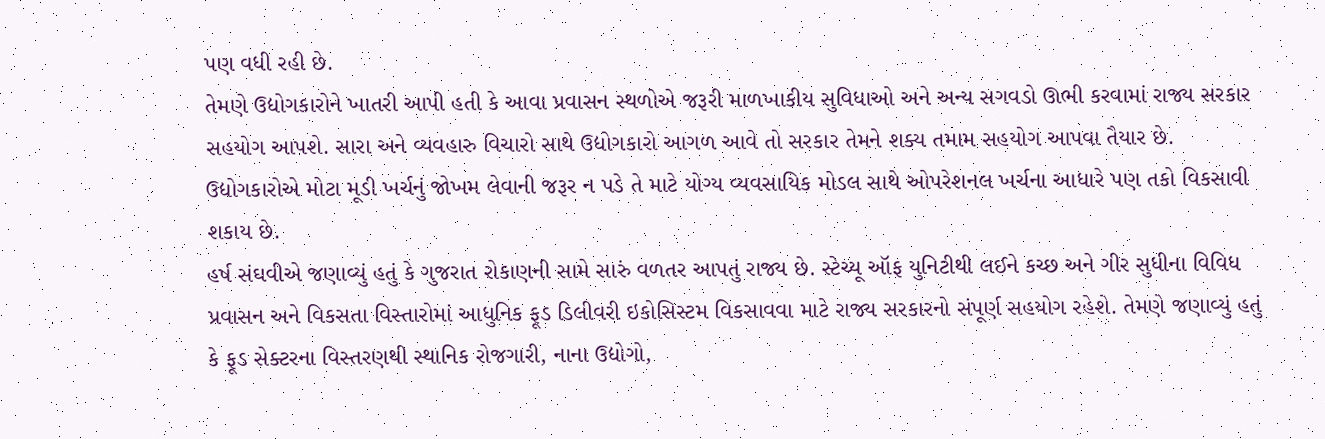પણ વધી રહી છે.
તેમણે ઉદ્યોગકારોને ખાતરી આપી હતી કે આવા પ્રવાસન સ્થળોએ જરૂરી માળખાકીય સુવિધાઓ અને અન્ય સગવડો ઊભી કરવામાં રાજ્ય સરકાર સહયોગ આપશે. સારા અને વ્યવહારુ વિચારો સાથે ઉદ્યોગકારો આગળ આવે તો સરકાર તેમને શક્ય તમામ સહયોગ આપવા તૈયાર છે. ઉદ્યોગકારોએ મોટા મૂડી ખર્ચનું જોખમ લેવાની જરૂર ન પડે તે માટે યોગ્ય વ્યવસાયિક મોડલ સાથે ઓપરેશનલ ખર્ચના આધારે પણ તકો વિકસાવી શકાય છે.
હર્ષ સંઘવીએ જણાવ્યું હતું કે ગુજરાત રોકાણની સામે સારું વળતર આપતું રાજ્ય છે. સ્ટેચ્યૂ ઑફ યુનિટીથી લઈને કચ્છ અને ગીર સુધીના વિવિધ પ્રવાસન અને વિકસતા વિસ્તારોમાં આધુનિક ફૂડ ડિલીવરી ઇકોસિસ્ટમ વિકસાવવા માટે રાજ્ય સરકારનો સંપૂર્ણ સહયોગ રહેશે. તેમણે જણાવ્યું હતું કે ફૂડ સેક્ટરના વિસ્તરણથી સ્થાનિક રોજગારી, નાના ઉદ્યોગો,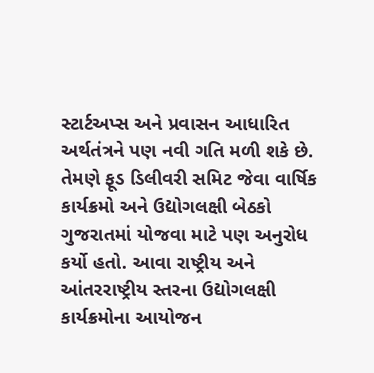સ્ટાર્ટઅપ્સ અને પ્રવાસન આધારિત અર્થતંત્રને પણ નવી ગતિ મળી શકે છે.
તેમણે ફૂડ ડિલીવરી સમિટ જેવા વાર્ષિક કાર્યક્રમો અને ઉદ્યોગલક્ષી બેઠકો ગુજરાતમાં યોજવા માટે પણ અનુરોધ કર્યો હતો. આવા રાષ્ટ્રીય અને આંતરરાષ્ટ્રીય સ્તરના ઉદ્યોગલક્ષી કાર્યક્રમોના આયોજન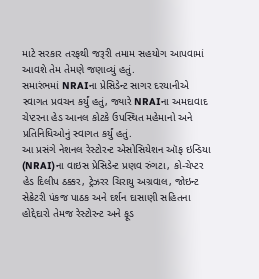માટે સરકાર તરફથી જરૂરી તમામ સહયોગ આપવામાં આવશે તેમ તેમણે જણાવ્યું હતું.
સમારંભમાં NRAIના પ્રેસિડેન્ટ સાગર દરયાનીએ સ્વાગત પ્રવચન કર્યું હતું, જ્યારે NRAIના અમદાવાદ ચેપ્ટરના હેડ આનલ કોટકે ઉપસ્થિત મહેમાનો અને પ્રતિનિધિઓનું સ્વાગત કર્યું હતું.
આ પ્રસંગે નેશનલ રેસ્ટોરન્ટ એસોસિયેશન ઑફ ઇન્ડિયા (NRAI)ના વાઇસ પ્રેસિડેન્ટ પ્રણવ રુંગટા, કો-ચેપ્ટર હેડ દિલીપ ઠક્કર, ટ્રેઝરર ચિરાયુ અગ્રવાલ, જોઇન્ટ સેક્રેટરી પંકજ પાઠક અને દર્શન દાસાણી સહિતના હોદ્દેદારો તેમજ રેસ્ટોરન્ટ અને ફૂડ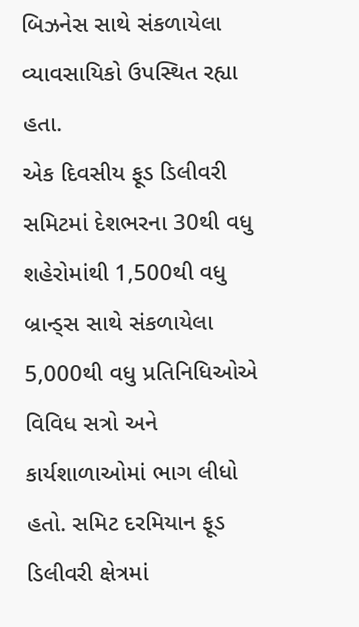બિઝનેસ સાથે સંકળાયેલા વ્યાવસાયિકો ઉપસ્થિત રહ્યા હતા.
એક દિવસીય ફૂડ ડિલીવરી સમિટમાં દેશભરના 30થી વધુ શહેરોમાંથી 1,500થી વધુ બ્રાન્ડ્સ સાથે સંકળાયેલા 5,000થી વધુ પ્રતિનિધિઓએ વિવિધ સત્રો અને કાર્યશાળાઓમાં ભાગ લીધો હતો. સમિટ દરમિયાન ફૂડ ડિલીવરી ક્ષેત્રમાં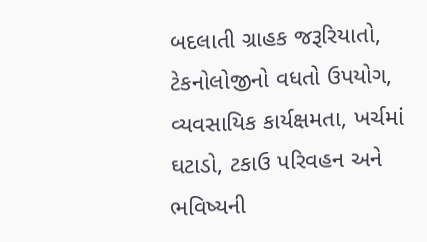બદલાતી ગ્રાહક જરૂરિયાતો, ટેકનોલોજીનો વધતો ઉપયોગ, વ્યવસાયિક કાર્યક્ષમતા, ખર્ચમાં ઘટાડો, ટકાઉ પરિવહન અને ભવિષ્યની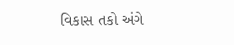વિકાસ તકો અંગે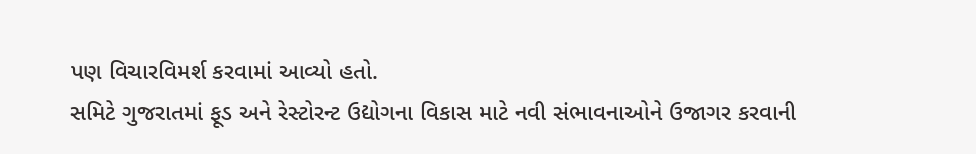પણ વિચારવિમર્શ કરવામાં આવ્યો હતો.
સમિટે ગુજરાતમાં ફૂડ અને રેસ્ટોરન્ટ ઉદ્યોગના વિકાસ માટે નવી સંભાવનાઓને ઉજાગર કરવાની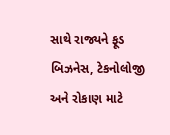સાથે રાજ્યને ફૂડ બિઝનેસ, ટેકનોલોજી અને રોકાણ માટે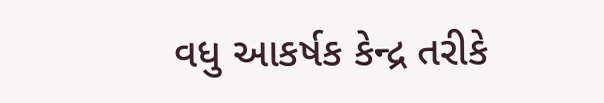વધુ આકર્ષક કેન્દ્ર તરીકે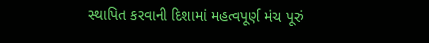સ્થાપિત કરવાની દિશામાં મહત્વપૂર્ણ મંચ પૂરું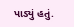પાડ્યું હતું.